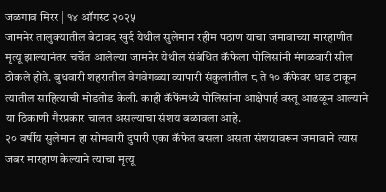जळगाव मिरर | १४ ऑगस्ट २०२५
जामनेर तालुक्यातील बेटावद खुर्द येथील सुलेमान रहीम पठाण याचा जमावाच्या मारहाणीत मृत्यू झाल्यानंतर चर्चेत आलेल्या जामनेर येथील संबंधित कॅफेला पोलिसांनी मंगळवारी सील ठोकले होते. बुधवारी शहरातील वेगवेगळ्या व्यापारी संकुलांतील ८ ते १० कॅफेवर धाड टाकून त्यातील साहित्याची मोडतोड केली. काही कॅफेंमध्ये पोलिसांना आक्षेपार्ह वस्तू आढळून आल्याने या ठिकाणी गैरप्रकार चालत असल्याचा संशय बळावला आहे.
२० वर्षीय सुलेमान हा सोमवारी दुपारी एका कॅफेत बसला असता संशयावरून जमावाने त्यास जबर मारहाण केल्याने त्याचा मृत्यू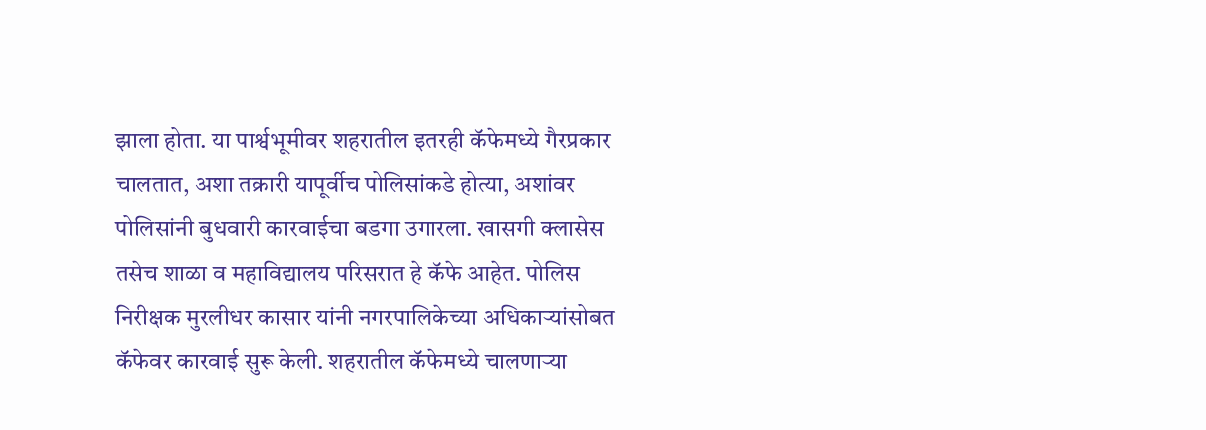झाला होता. या पार्श्वभूमीवर शहरातील इतरही कॅफेमध्ये गैरप्रकार चालतात, अशा तक्रारी यापूर्वीच पोलिसांकडे होत्या, अशांवर पोलिसांनी बुधवारी कारवाईचा बडगा उगारला. खासगी क्लासेस तसेच शाळा व महाविद्यालय परिसरात हे कॅफे आहेत. पोलिस निरीक्षक मुरलीधर कासार यांनी नगरपालिकेच्या अधिकाऱ्यांसोबत कॅफेवर कारवाई सुरू केली. शहरातील कॅफेमध्ये चालणाऱ्या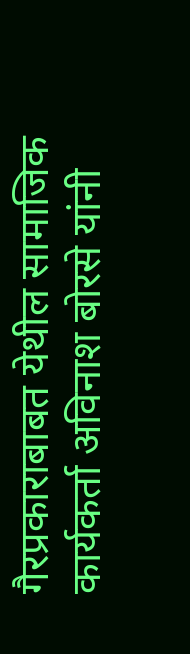गैरप्रकाराबाबत येथील सामाजिक कार्यकर्ता अविनाश बोरसे यांनी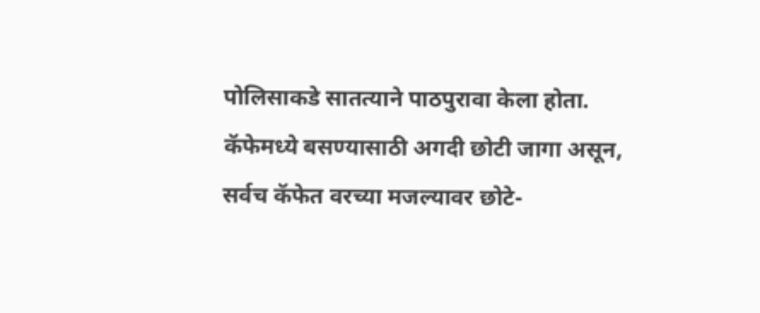पोलिसाकडे सातत्याने पाठपुरावा केला होता.
कॅफेमध्ये बसण्यासाठी अगदी छोटी जागा असून, सर्वच कॅफेत वरच्या मजल्यावर छोटे-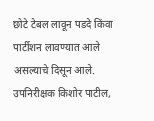छोटे टेबल लावून पडदे किंवा पार्टीशन लावण्यात आले असल्याचे दिसून आले. उपनिरीक्षक किशोर पाटील,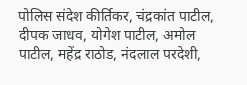पोलिस संदेश कीर्तिकर, चंद्रकांत पाटील, दीपक जाधव, योगेश पाटील, अमोल पाटील, महेंद्र राठोड, नंदलाल परदेशी,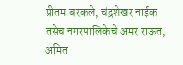प्रीतम बरकले, चंद्रशेखर नाईक तसेच नगरपालिकेचे अमर राऊत, अमित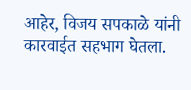आहेर, विजय सपकाळे यांनी कारवाईत सहभाग घेतला.